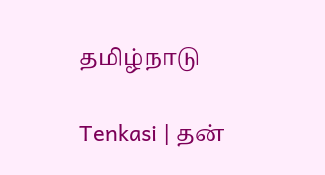தமிழ்நாடு

Tenkasi | தன்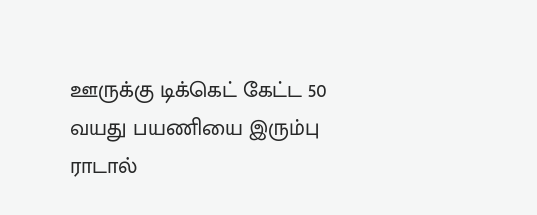ஊருக்கு டிக்கெட் கேட்ட 50 வயது பயணியை இரும்பு ராடால்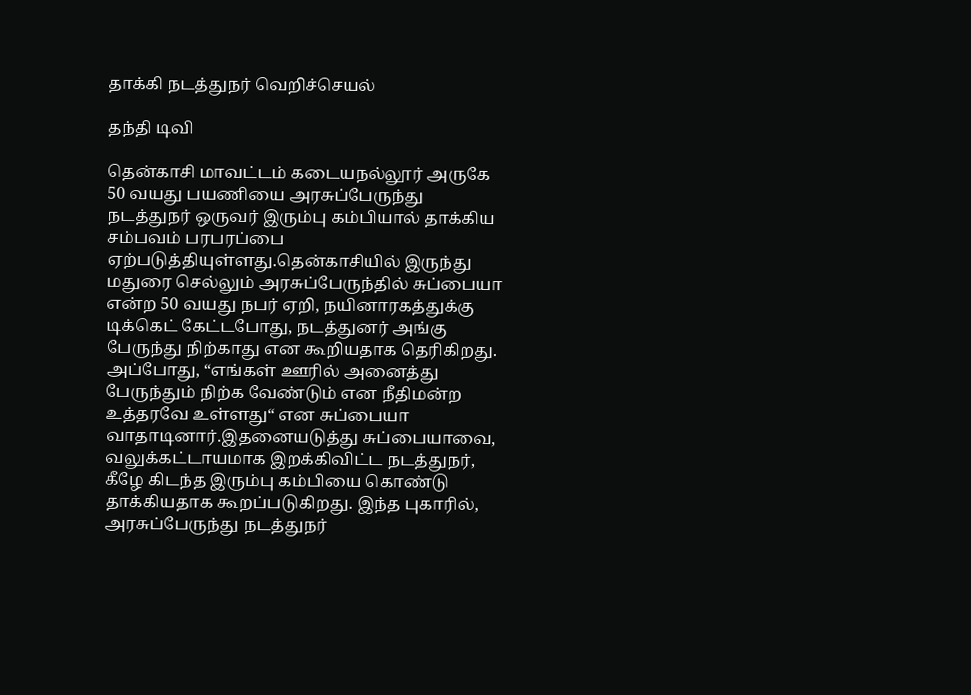தாக்கி நடத்துநர் வெறிச்செயல்

தந்தி டிவி

தென்காசி மாவட்டம் கடையநல்லூர் அருகே 50 வயது பயணியை அரசுப்பேருந்து நடத்துநர் ஒருவர் இரும்பு கம்பியால் தாக்கிய சம்பவம் பரபரப்பை ஏற்படுத்தியுள்ளது.தென்காசியில் இருந்து மதுரை செல்லும் அரசுப்பேருந்தில் சுப்பையா என்ற 50 வயது நபர் ஏறி, நயினாரகத்துக்கு டிக்கெட் கேட்டபோது, நடத்துனர் அங்கு பேருந்து நிற்காது என கூறியதாக தெரிகிறது. அப்போது, “எங்கள் ஊரில் அனைத்து பேருந்தும் நிற்க வேண்டும் என நீதிமன்ற உத்தரவே உள்ளது“ என சுப்பையா வாதாடினார்.இதனையடுத்து சுப்பையாவை, வலுக்கட்டாயமாக இறக்கிவிட்ட நடத்துநர், கீழே கிடந்த இரும்பு கம்பியை கொண்டு தாக்கியதாக கூறப்படுகிறது. இந்த புகாரில், அரசுப்பேருந்து நடத்துநர்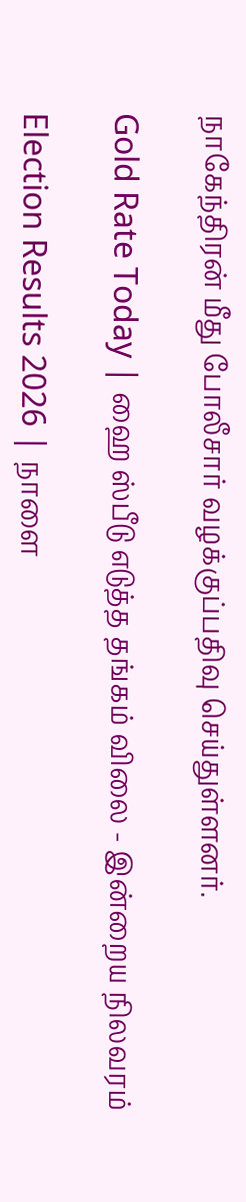நாகேந்திரன் மீது போலீசார் வழக்குப்பதிவு செய்துள்ளனர்.

Gold Rate Today | ஹை ஸ்பீடு எடுத்த தங்கம் விலை - இன்றைய நிலவரம்

Election Results 2026 | நாளை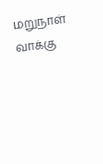மறுநாள் வாக்கு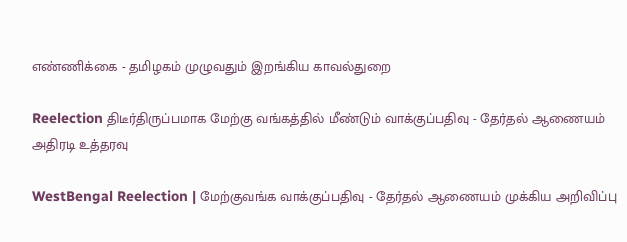எண்ணிக்கை - தமிழகம் முழுவதும் இறங்கிய காவல்துறை

Reelection திடீர்திருப்பமாக மேற்கு வங்கத்தில் மீண்டும் வாக்குப்பதிவு - தேர்தல் ஆணையம் அதிரடி உத்தரவு

WestBengal Reelection | மேற்குவங்க வாக்குப்பதிவு - தேர்தல் ஆணையம் முக்கிய அறிவிப்பு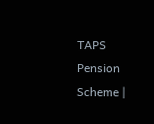TAPS Pension Scheme |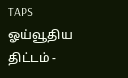TAPS ஓய்வூதிய திட்டம் -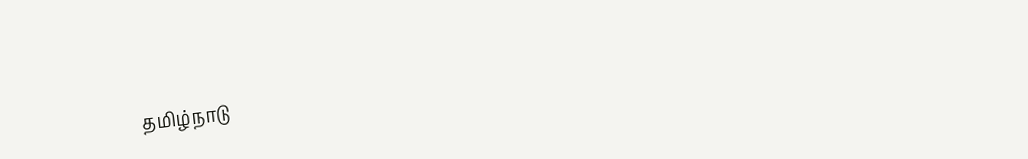தமிழ்நாடு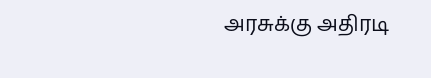அரசுக்கு அதிரடி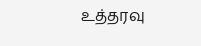உத்தரவு